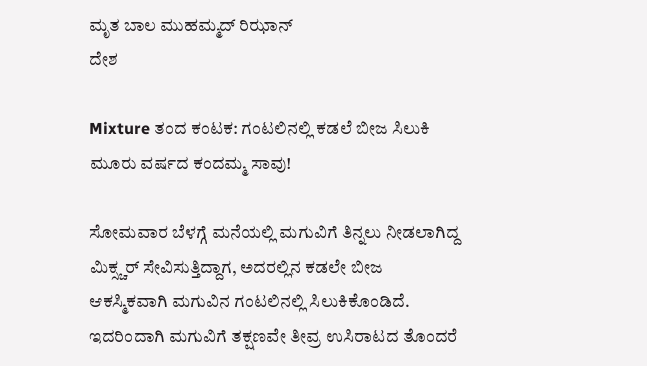ಮೃತ ಬಾಲ ಮುಹಮ್ಮದ್ ರಿಝಾನ್
ದೇಶ

Mixture ತಂದ ಕಂಟಕ: ಗಂಟಲಿನಲ್ಲಿ ಕಡಲೆ ಬೀಜ ಸಿಲುಕಿ ಮೂರು ವರ್ಷದ ಕಂದಮ್ಮ ಸಾವು!

ಸೋಮವಾರ ಬೆಳಗ್ಗೆ ಮನೆಯಲ್ಲಿ ಮಗುವಿಗೆ ತಿನ್ನಲು ನೀಡಲಾಗಿದ್ದ ಮಿಕ್ಸ್ಚರ್ ಸೇವಿಸುತ್ತಿದ್ದಾಗ, ಅದರಲ್ಲಿನ ಕಡಲೇ ಬೀಜ ಆಕಸ್ಮಿಕವಾಗಿ ಮಗುವಿನ ಗಂಟಲಿನಲ್ಲಿ ಸಿಲುಕಿಕೊಂಡಿದೆ. ಇದರಿಂದಾಗಿ ಮಗುವಿಗೆ ತಕ್ಷಣವೇ ತೀವ್ರ ಉಸಿರಾಟದ ತೊಂದರೆ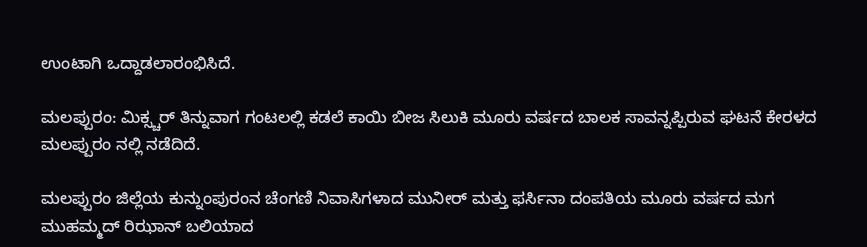ಉಂಟಾಗಿ ಒದ್ದಾಡಲಾರಂಭಿಸಿದೆ.

ಮಲಪ್ಪುರಂ: ಮಿಕ್ಸ್ಚರ್ ತಿನ್ನುವಾಗ ಗಂಟಲಲ್ಲಿ ಕಡಲೆ ಕಾಯಿ ಬೀಜ ಸಿಲುಕಿ ಮೂರು ವರ್ಷದ ಬಾಲಕ ಸಾವನ್ನಪ್ಪಿರುವ ಘಟನೆ ಕೇರಳದ ಮಲಪ್ಪುರಂ ನಲ್ಲಿ ನಡೆದಿದೆ.

ಮಲಪ್ಪುರಂ ಜಿಲ್ಲೆಯ ಕುನ್ನುಂಪುರಂನ ಚೆಂಗಣಿ ನಿವಾಸಿಗಳಾದ ಮುನೀರ್ ಮತ್ತು ಫರ್ಸಿನಾ ದಂಪತಿಯ ಮೂರು ವರ್ಷದ ಮಗ ಮುಹಮ್ಮದ್ ರಿಝಾನ್ ಬಲಿಯಾದ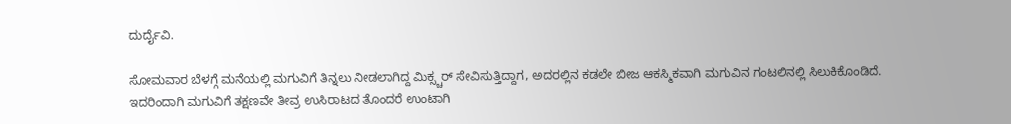ದುರ್ದೈವಿ.

ಸೋಮವಾರ ಬೆಳಗ್ಗೆ ಮನೆಯಲ್ಲಿ ಮಗುವಿಗೆ ತಿನ್ನಲು ನೀಡಲಾಗಿದ್ದ ಮಿಕ್ಸ್ಚರ್ ಸೇವಿಸುತ್ತಿದ್ದಾಗ, ಅದರಲ್ಲಿನ ಕಡಲೇ ಬೀಜ ಆಕಸ್ಮಿಕವಾಗಿ ಮಗುವಿನ ಗಂಟಲಿನಲ್ಲಿ ಸಿಲುಕಿಕೊಂಡಿದೆ. ಇದರಿಂದಾಗಿ ಮಗುವಿಗೆ ತಕ್ಷಣವೇ ತೀವ್ರ ಉಸಿರಾಟದ ತೊಂದರೆ ಉಂಟಾಗಿ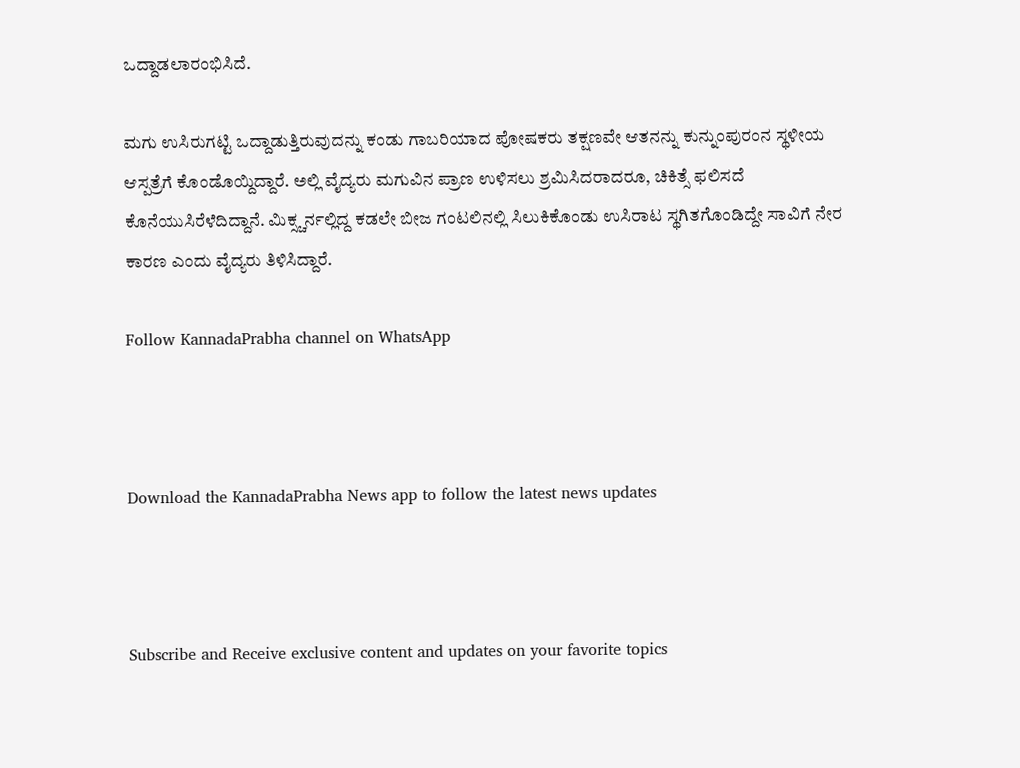ಒದ್ದಾಡಲಾರಂಭಿಸಿದೆ.

ಮಗು ಉಸಿರುಗಟ್ಟಿ ಒದ್ದಾಡುತ್ತಿರುವುದನ್ನು ಕಂಡು ಗಾಬರಿಯಾದ ಪೋಷಕರು ತಕ್ಷಣವೇ ಆತನನ್ನು ಕುನ್ನುಂಪುರಂನ ಸ್ಥಳೀಯ ಆಸ್ಪತ್ರೆಗೆ ಕೊಂಡೊಯ್ದಿದ್ದಾರೆ. ಅಲ್ಲಿ ವೈದ್ಯರು ಮಗುವಿನ ಪ್ರಾಣ ಉಳಿಸಲು ಶ್ರಮಿಸಿದರಾದರೂ, ಚಿಕಿತ್ಸೆ ಫಲಿಸದೆ ಕೊನೆಯುಸಿರೆಳೆದಿದ್ದಾನೆ. ಮಿಕ್ಸ್ಚರ್ನಲ್ಲಿದ್ದ ಕಡಲೇ ಬೀಜ ಗಂಟಲಿನಲ್ಲಿ ಸಿಲುಕಿಕೊಂಡು ಉಸಿರಾಟ ಸ್ಥಗಿತಗೊಂಡಿದ್ದೇ ಸಾವಿಗೆ ನೇರ ಕಾರಣ ಎಂದು ವೈದ್ಯರು ತಿಳಿಸಿದ್ದಾರೆ.

Follow KannadaPrabha channel on WhatsApp



Download the KannadaPrabha News app to follow the latest news updates



Subscribe and Receive exclusive content and updates on your favorite topics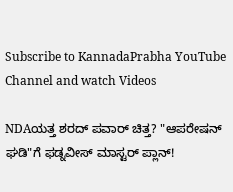Subscribe to KannadaPrabha YouTube Channel and watch Videos

NDAಯತ್ತ ಶರದ್ ಪವಾರ್ ಚಿತ್ತ? "ಆಪರೇಷನ್ ಘಡಿ"ಗೆ ಫಡ್ನವೀಸ್ ಮಾಸ್ಟರ್ ಪ್ಲಾನ್!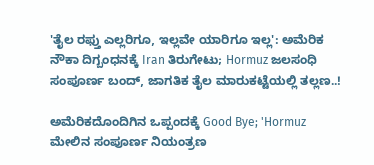'ತೈಲ ರಫ್ತು ಎಲ್ಲರಿಗೂ, ಇಲ್ಲವೇ ಯಾರಿಗೂ ಇಲ್ಲ': ಅಮೆರಿಕ ನೌಕಾ ದಿಗ್ಬಂಧನಕ್ಕೆ Iran ತಿರುಗೇಟು; Hormuz ಜಲಸಂಧಿ ಸಂಪೂರ್ಣ ಬಂದ್, ಜಾಗತಿಕ ತೈಲ ಮಾರುಕಟ್ಟೆಯಲ್ಲಿ ತಲ್ಲಣ..!

ಅಮೆರಿಕದೊಂದಿಗಿನ ಒಪ್ಪಂದಕ್ಕೆ Good Bye; 'Hormuz ಮೇಲಿನ ಸಂಪೂರ್ಣ ನಿಯಂತ್ರಣ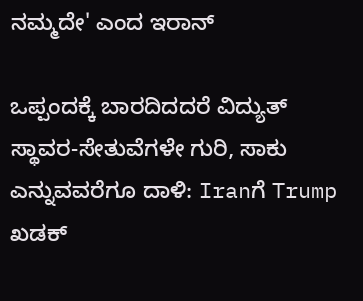ನಮ್ಮದೇ' ಎಂದ ಇರಾನ್

ಒಪ್ಪಂದಕ್ಕೆ ಬಾರದಿದದರೆ ವಿದ್ಯುತ್ ಸ್ಥಾವರ-ಸೇತುವೆಗಳೇ ಗುರಿ, ಸಾಕು ಎನ್ನುವವರೆಗೂ ದಾಳಿ: Iranಗೆ Trump ಖಡಕ್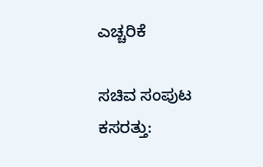ಎಚ್ಚರಿಕೆ

ಸಚಿವ ಸಂಪುಟ ಕಸರತ್ತು: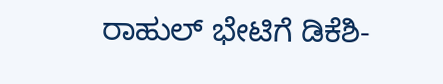ರಾಹುಲ್ ಭೇಟಿಗೆ ಡಿಕೆಶಿ-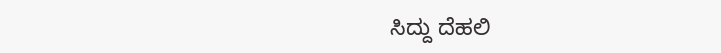ಸಿದ್ದು ದೆಹಲಿ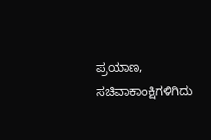ಪ್ರಯಾಣ, ಸಚಿವಾಕಾಂಕ್ಷಿಗಳಿಗಿದು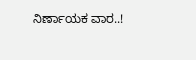ನಿರ್ಣಾಯಕ ವಾರ..!